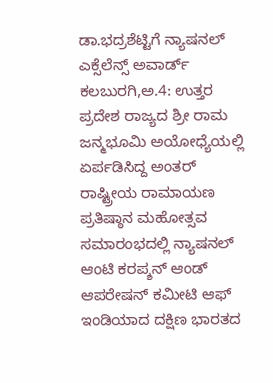ಡಾ.ಭದ್ರಶೆಟ್ಟಿಗೆ ನ್ಯಾಷನಲ್ ಎಕ್ಸೆಲೆನ್ಸ್ ಅವಾರ್ಡ್
ಕಲಬುರಗಿ,ಅ.4: ಉತ್ತರ ಪ್ರದೇಶ ರಾಜ್ಯದ ಶ್ರೀ ರಾಮ ಜನ್ಮಭೂಮಿ ಅಯೋಧ್ಯೆಯಲ್ಲಿ ಏರ್ಪಡಿಸಿದ್ದ ಅಂತರ್ ರಾಷ್ಟ್ರೀಯ ರಾಮಾಯಣ ಪ್ರತಿಷ್ಠಾನ ಮಹೋತ್ಸವ ಸಮಾರಂಭದಲ್ಲಿ ನ್ಯಾಷನಲ್ ಆಂಟಿ ಕರಪ್ಶನ್ ಆಂಡ್ ಆಪರೇಷನ್ ಕಮೀಟಿ ಆಫ್ ಇಂಡಿಯಾದ ದಕ್ಷಿಣ ಭಾರತದ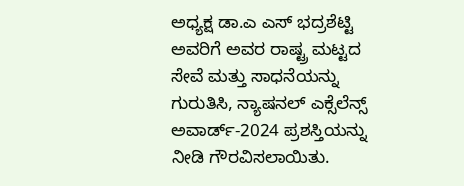ಅಧ್ಯಕ್ಷ ಡಾ.ಎ ಎಸ್ ಭದ್ರಶೆಟ್ಟಿ ಅವರಿಗೆ ಅವರ ರಾಷ್ಟ್ರ ಮಟ್ಟದ ಸೇವೆ ಮತ್ತು ಸಾಧನೆಯನ್ನು ಗುರುತಿಸಿ, ನ್ಯಾಷನಲ್ ಎಕ್ಸೆಲೆನ್ಸ್ ಅವಾರ್ಡ್-2024 ಪ್ರಶಸ್ತಿಯನ್ನು ನೀಡಿ ಗೌರವಿಸಲಾಯಿತು.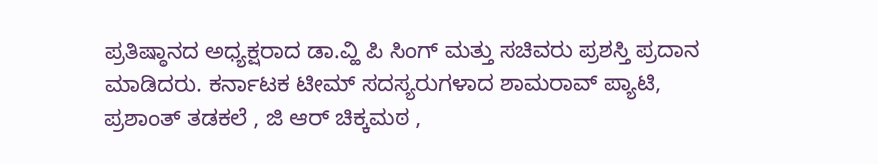ಪ್ರತಿಷ್ಠಾನದ ಅಧ್ಯಕ್ಷರಾದ ಡಾ.ವ್ಹಿ ಪಿ ಸಿಂಗ್ ಮತ್ತು ಸಚಿವರು ಪ್ರಶಸ್ತಿ ಪ್ರದಾನ ಮಾಡಿದರು. ಕರ್ನಾಟಕ ಟೀಮ್ ಸದಸ್ಯರುಗಳಾದ ಶಾಮರಾವ್ ಪ್ಯಾಟಿ, ಪ್ರಶಾಂತ್ ತಡಕಲೆ , ಜಿ ಆರ್ ಚಿಕ್ಕಮಠ ,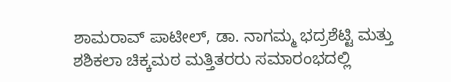ಶಾಮರಾವ್ ಪಾಟೀಲ್, ಡಾ. ನಾಗಮ್ಮ ಭದ್ರಶೆಟ್ಟಿ ಮತ್ತು ಶಶಿಕಲಾ ಚಿಕ್ಕಮಠ ಮತ್ತಿತರರು ಸಮಾರಂಭದಲ್ಲಿ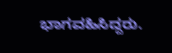ಭಾಗವಹಿಸಿದ್ದರು.